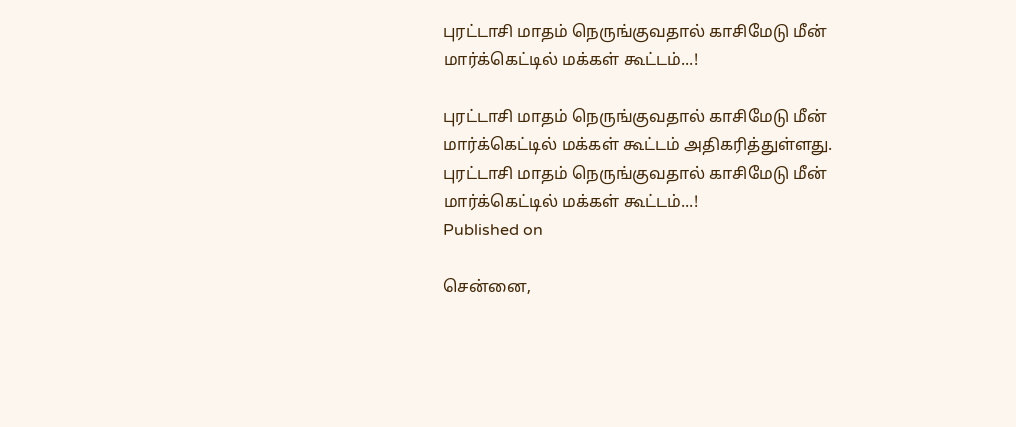புரட்டாசி மாதம் நெருங்குவதால் காசிமேடு மீன் மார்க்கெட்டில் மக்கள் கூட்டம்...!

புரட்டாசி மாதம் நெருங்குவதால் காசிமேடு மீன் மார்க்கெட்டில் மக்கள் கூட்டம் அதிகரித்துள்ளது.
புரட்டாசி மாதம் நெருங்குவதால் காசிமேடு மீன் மார்க்கெட்டில் மக்கள் கூட்டம்...!
Published on

சென்னை,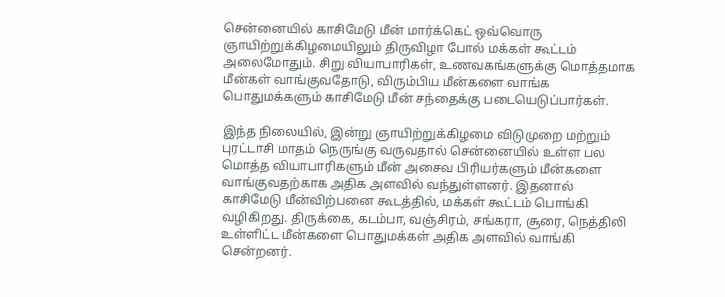சென்னையில் காசிமேடு மீன் மார்க்கெட் ஒவ்வொரு ஞாயிற்றுக்கிழமையிலும் திருவிழா போல் மக்கள் கூட்டம் அலைமோதும். சிறு வியாபாரிகள், உணவகங்களுக்கு மொத்தமாக மீன்கள் வாங்குவதோடு, விரும்பிய மீன்களை வாங்க பொதுமக்களும் காசிமேடு மீன் சந்தைக்கு படையெடுப்பார்கள்.

இந்த நிலையில், இன்று ஞாயிற்றுக்கிழமை விடுமுறை மற்றும் புரட்டாசி மாதம் நெருங்கு வருவதால் சென்னையில் உள்ள பல மொத்த வியாபாரிகளும் மீன் அசைவ பிரியர்களும் மீன்களை வாங்குவதற்காக அதிக அளவில் வந்துள்ளனர். இதனால் காசிமேடு மீன்விற்பனை கூடத்தில், மக்கள் கூட்டம் பொங்கி வழிகிறது. திருக்கை, கடம்பா, வஞ்சிரம், சங்கரா, சூரை, நெத்திலி உள்ளிட்ட மீன்களை பொதுமக்கள் அதிக அளவில் வாங்கி சென்றனர்.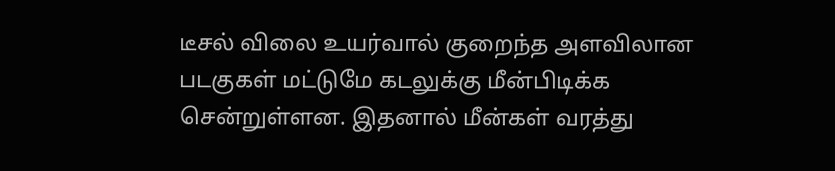டீசல் விலை உயர்வால் குறைந்த அளவிலான படகுகள் மட்டுமே கடலுக்கு மீன்பிடிக்க சென்றுள்ளன. இதனால் மீன்கள் வரத்து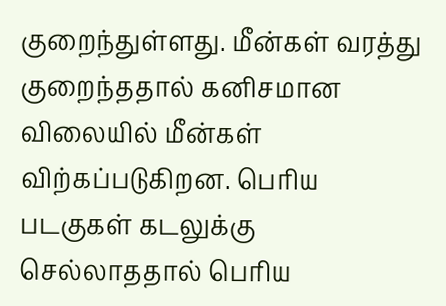குறைந்துள்ளது. மீன்கள் வரத்து குறைந்ததால் கனிசமான விலையில் மீன்கள் விற்கப்படுகிறன. பெரிய படகுகள் கடலுக்கு செல்லாததால் பெரிய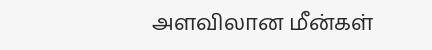அளவிலான மீன்கள்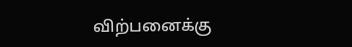விற்பனைக்கு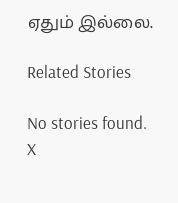ஏதும் இல்லை.

Related Stories

No stories found.
X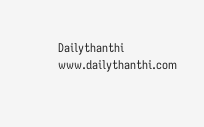Dailythanthi
www.dailythanthi.com